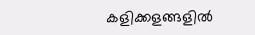കളിക്കളങ്ങളില്‍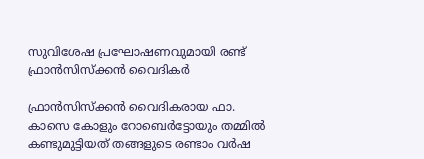സുവിശേഷ പ്രഘോഷണവുമായി രണ്ട് ഫ്രാന്‍സിസ്‌ക്കന്‍ വൈദികര്‍

ഫ്രാന്‍സിസ്‌ക്കന്‍ വൈദികരായ ഫാ. കാസെ കോളും റോബെര്‍ട്ടോയും തമ്മില്‍ കണ്ടുമുട്ടിയത് തങ്ങളുടെ രണ്ടാം വര്‍ഷ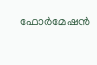ഫോര്‍മേഷന്‍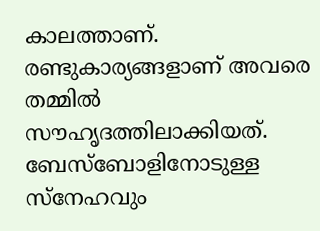കാലത്താണ്. രണ്ടുകാര്യങ്ങളാണ് അവരെ തമ്മില്‍ സൗഹൃദത്തിലാക്കിയത്. ബേസ്‌ബോളിനോടുള്ള സ്‌നേഹവും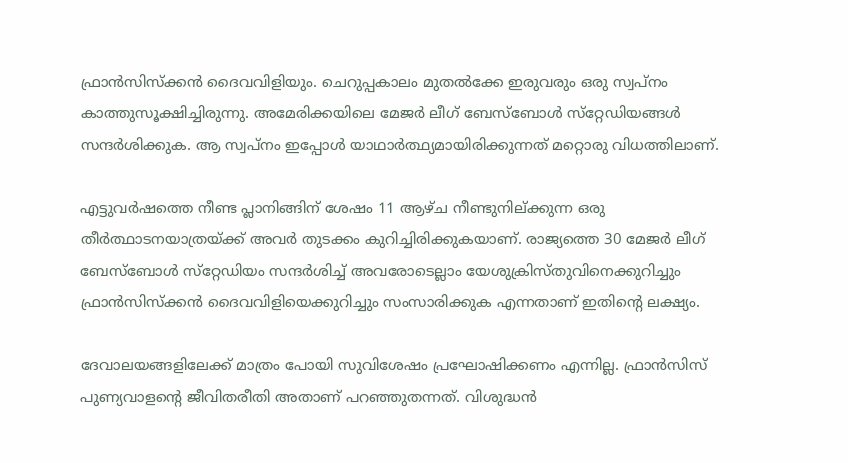ഫ്രാന്‍സിസ്‌ക്കന്‍ ദൈവവിളിയും. ചെറുപ്പകാലം മുതല്‍ക്കേ ഇരുവരും ഒരു സ്വപ്‌നം കാത്തുസൂക്ഷിച്ചിരുന്നു. അമേരിക്കയിലെ മേജര്‍ ലീഗ് ബേസ്‌ബോള്‍ സ്‌റ്റേഡിയങ്ങള്‍ സന്ദര്‍ശിക്കുക. ആ സ്വപ്‌നം ഇപ്പോള്‍ യാഥാര്‍ത്ഥ്യമായിരിക്കുന്നത് മറ്റൊരു വിധത്തിലാണ്.

എട്ടുവര്‍ഷത്തെ നീണ്ട പ്ലാനിങ്ങിന് ശേഷം 11 ആഴ്ച നീണ്ടുനില്ക്കുന്ന ഒരു തീര്‍ത്ഥാടനയാത്രയ്ക്ക് അവര്‍ തുടക്കം കുറിച്ചിരിക്കുകയാണ്. രാജ്യത്തെ 30 മേജര്‍ ലീഗ് ബേസ്‌ബോള്‍ സ്‌റ്റേഡിയം സന്ദര്‍ശിച്ച് അവരോടെല്ലാം യേശുക്രിസ്തുവിനെക്കുറിച്ചും ഫ്രാന്‍സിസ്‌ക്കന്‍ ദൈവവിളിയെക്കുറിച്ചും സംസാരിക്കുക എന്നതാണ് ഇതിന്റെ ലക്ഷ്യം.

ദേവാലയങ്ങളിലേക്ക് മാത്രം പോയി സുവിശേഷം പ്രഘോഷിക്കണം എന്നില്ല. ഫ്രാന്‍സിസ് പുണ്യവാളന്റെ ജീവിതരീതി അതാണ് പറഞ്ഞുതന്നത്. വിശുദ്ധന്‍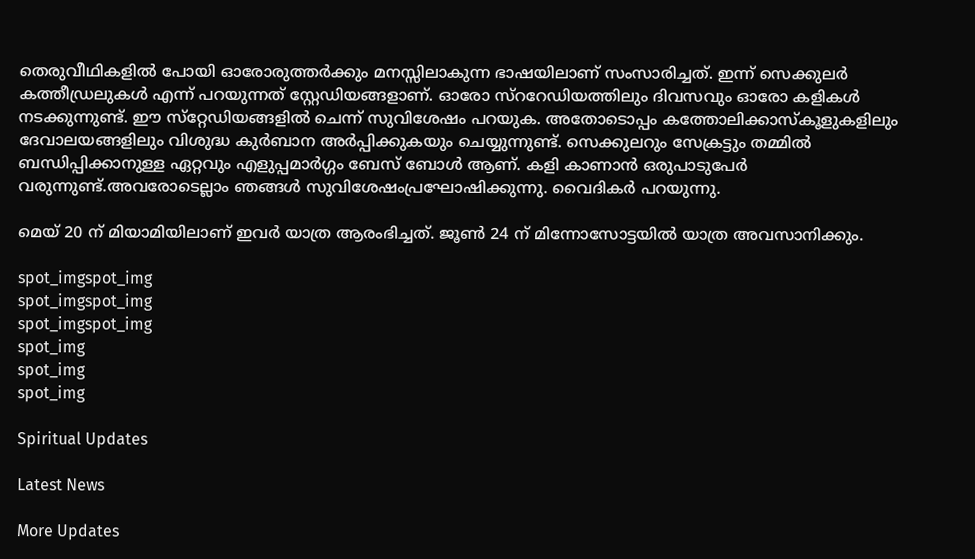തെരുവീഥികളില്‍ പോയി ഓരോരുത്തര്‍ക്കും മനസ്സിലാകുന്ന ഭാഷയിലാണ് സംസാരിച്ചത്. ഇന്ന് സെക്കുലര്‍ കത്തീഡ്രലുകള്‍ എന്ന് പറയുന്നത് സ്റ്റേഡിയങ്ങളാണ്. ഓരോ സ്‌ററേഡിയത്തിലും ദിവസവും ഓരോ കളികള്‍ നടക്കുന്നുണ്ട്. ഈ സ്‌റ്റേഡിയങ്ങളില്‍ ചെന്ന് സുവിശേഷം പറയുക. അതോടൊപ്പം കത്തോലിക്കാസ്‌കൂളുകളിലും ദേവാലയങ്ങളിലും വിശുദ്ധ കുര്‍ബാന അര്‍പ്പിക്കുകയും ചെയ്യുന്നുണ്ട്. സെക്കുലറും സേക്രട്ടും തമ്മില്‍ ബന്ധിപ്പിക്കാനുള്ള ഏറ്റവും എളുപ്പമാര്‍ഗ്ഗം ബേസ് ബോള്‍ ആണ്. കളി കാണാന്‍ ഒരുപാടുപേര്‍ വരുന്നുണ്ട്.അവരോടെല്ലാം ഞങ്ങള്‍ സുവിശേഷംപ്രഘോഷിക്കുന്നു. വൈദികര്‍ പറയുന്നു.

മെയ് 20 ന് മിയാമിയിലാണ് ഇവര്‍ യാത്ര ആരംഭിച്ചത്. ജൂണ്‍ 24 ന് മിന്നോസോട്ടയില്‍ യാത്ര അവസാനിക്കും.

spot_imgspot_img
spot_imgspot_img
spot_imgspot_img
spot_img
spot_img
spot_img

Spiritual Updates

Latest News

More Updates